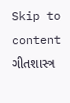Skip to content
ગીતશાસ્ત્ર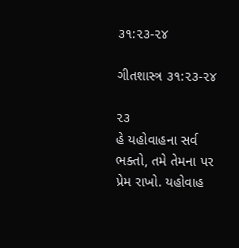૩૧:૨૩-૨૪

ગીતશાસ્ત્ર ૩૧:૨૩-૨૪

૨૩
હે યહોવાહના સર્વ ભક્તો, તમે તેમના પર પ્રેમ રાખો. યહોવાહ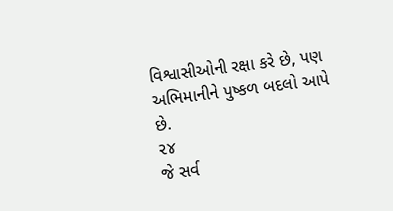વિશ્વાસીઓની રક્ષા કરે છે, પણ અભિમાનીને પુષ્કળ બદલો આપે છે.
૨૪
જે સર્વ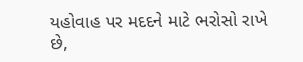યહોવાહ પર મદદને માટે ભરોસો રાખે છે,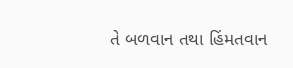તે બળવાન તથા હિંમતવાન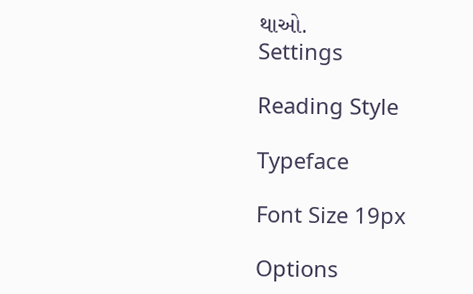થાઓ.
Settings

Reading Style

Typeface

Font Size 19px

Options